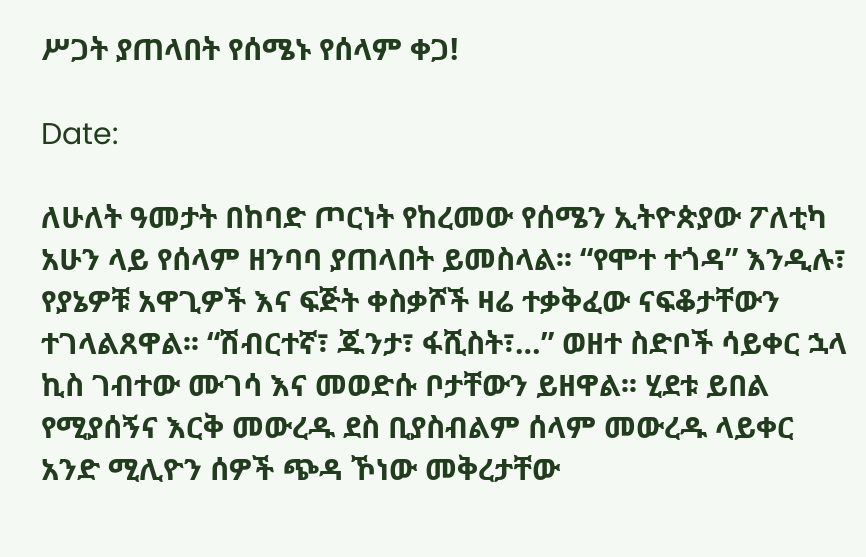ሥጋት ያጠላበት የሰሜኑ የሰላም ቀጋ!

Date:

ለሁለት ዓመታት በከባድ ጦርነት የከረመው የሰሜን ኢትዮጵያው ፖለቲካ አሁን ላይ የሰላም ዘንባባ ያጠላበት ይመስላል፡፡ “የሞተ ተጎዳ” እንዲሉ፣ የያኔዎቹ አዋጊዎች እና ፍጅት ቀስቃሾች ዛሬ ተቃቅፈው ናፍቆታቸውን ተገላልጸዋል፡፡ “ሽብርተኛ፣ ጁንታ፣ ፋሺስት፣…” ወዘተ ስድቦች ሳይቀር ኋላ ኪስ ገብተው ሙገሳ እና መወድሱ ቦታቸውን ይዘዋል፡፡ ሂደቱ ይበል የሚያሰኝና እርቅ መውረዱ ደስ ቢያስብልም ሰላም መውረዱ ላይቀር አንድ ሚሊዮን ሰዎች ጭዳ ኾነው መቅረታቸው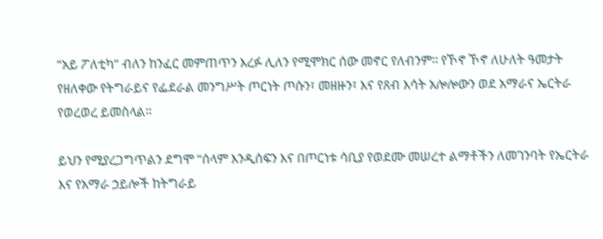“አይ ፖለቲካ” ብለን ከንፈር መምጠጥን እረፉ ሊለን የሚሞክር ሰው መኖር የለብንም፡፡ የኾኖ ኾኖ ለሁለት ዓመታት የዘለቀው የትግራይና የፌደራል መንግሥት ጦርነት ጦሱን፣ መዘዙን፣ እና የጸብ እሳት አሎሎውን ወደ አማራና ኤርትራ የወረወረ ይመስላል፡፡

ይህን የሚያረጋግጥልን ደግሞ “ሰላም እንዲሰፍን እና በጦርነቱ ሳቢያ የወደሙ መሠረተ ልማቶችን ለመገንባት የኤርትራ እና የአማራ ኃይሎች ከትግራይ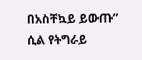በአስቸኳይ ይውጡ” ሲል የትግራይ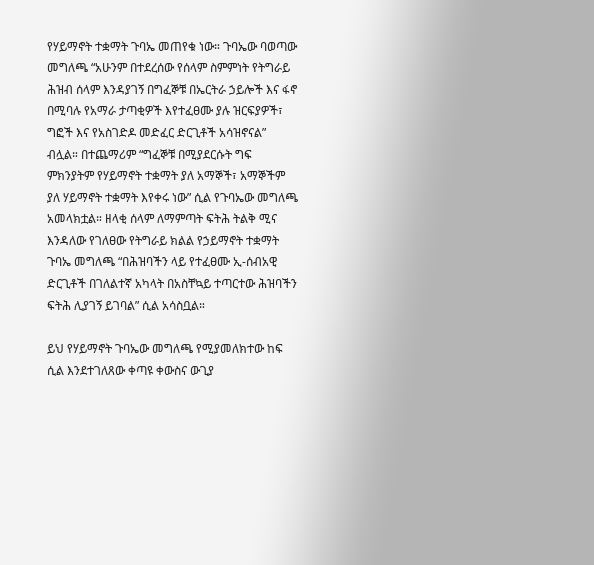የሃይማኖት ተቋማት ጉባኤ መጠየቁ ነው። ጉባኤው ባወጣው መግለጫ “አሁንም በተደረሰው የሰላም ስምምነት የትግራይ ሕዝብ ሰላም እንዳያገኝ በግፈኞቹ በኤርትራ ኃይሎች እና ፋኖ በሚባሉ የአማራ ታጣቂዎች እየተፈፀሙ ያሉ ዝርፍያዎች፣ ግፎች እና የአስገድዶ መድፈር ድርጊቶች አሳዝኖናል” ብሏል። በተጨማሪም “ግፈኞቹ በሚያደርሱት ግፍ ምክንያትም የሃይማኖት ተቋማት ያለ አማኞች፣ አማኞችም ያለ ሃይማኖት ተቋማት እየቀሩ ነው” ሲል የጉባኤው መግለጫ አመላክቷል። ዘላቂ ሰላም ለማምጣት ፍትሕ ትልቅ ሚና እንዳለው የገለፀው የትግራይ ክልል የኃይማኖት ተቋማት ጉባኤ መግለጫ “በሕዝባችን ላይ የተፈፀሙ ኢ-ሰብአዊ ድርጊቶች በገለልተኛ አካላት በአስቸኳይ ተጣርተው ሕዝባችን ፍትሕ ሊያገኝ ይገባል” ሲል አሳስቧል።

ይህ የሃይማኖት ጉባኤው መግለጫ የሚያመለክተው ከፍ ሲል እንደተገለጸው ቀጣዩ ቀውስና ውጊያ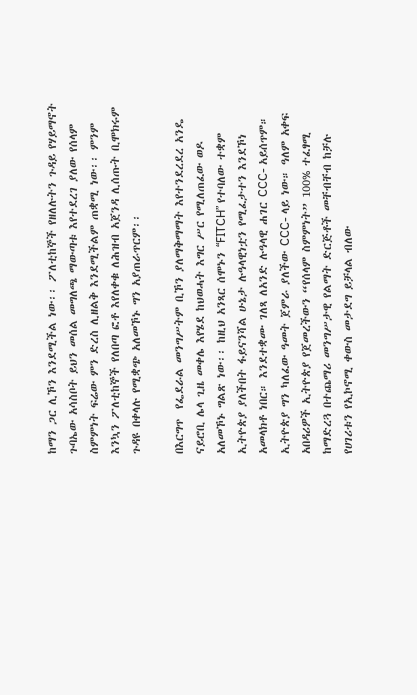ከማን ጋር ሊኾን እንደሚችል ነው፡፡ ፖለቲከኞች የዘለሉትን ጉዳይ የሃይማኖት ጉባኤው አሳስቦት ይህን መሰል መግለጫ ማውጣቱ እየተደረገ ያለው የሰላም ስምምነት ፍሬው ምን ድረስ ሊዘልቅ እንደሚችልም ጠቋሚ ነው፡፡ ምንም እንኳን ፖለቲከኞች የለበጣ ፎቶ እየለቀቁ ለሕዝብ አጀንዳ ሊሰጡት ቢሞክሩም ጉዳዩ በቀላሉ የሚቋጭ አለመኾኑ ግን አያጠራጥርም፡፡

በእርግጥ  የፌደራል መንግሥትም ቢኾን ያለማቅማማት እየተንደረደረ አንዴ ናይሮቢ ሌላ ጊዜ መቀሌ እየሄደ ከህወሓት እግር ሥር የሚለጠፈው ወዶ አለመኾኑ ግልጽ ነው፡፡ ከዚህ አንጻር ሰሞኑን “FITCH” የተባለው ተቋም ኢትዮጵያ ያለችበት ፋይናንሻል ሁኔታ ሉዓላዊነቷን የሚፈታተን እንደኾነ አመላክቶ ነበር። እንደተቋሙ ገለጻ ለአንድ ሉዓላዊ ሐገር CCC- አይሰጥም። ኢትዮጵያ ግን ካለፈው ዓመት ጀምራ ያለችው CCC- ላይ ነው። ዓለም አቀፍ አበዳሪዎች ኢትዮጵያ የጀመረችውን “የሰላም ስምምነት” 100% ተፈፃሚ ከማድረጓ በተጨማሪ መንግሥታዊ የልማት ድርጅቶች መቸብቸብ ከቻሉ የሀገሪቱን የኢኮኖሚ ቀውስ መታደግ ይቻላል ብለው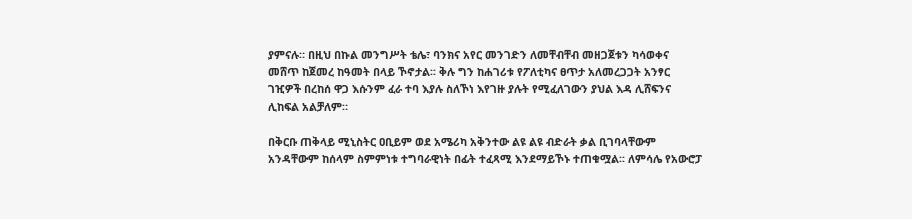ያምናሉ። በዚህ በኩል መንግሥት ቴሌ፣ ባንክና አየር መንገድን ለመቸብቸብ መዘጋጀቱን ካሳወቀና መሸጥ ከጀመረ ከዓመት በላይ ኾኖታል፡፡ ቅሉ ግን ከሐገሪቱ የፖለቲካና ፀጥታ አለመረጋጋት አንፃር ገዢዎች በረከሰ ዋጋ እሱንም ፈራ ተባ እያሉ ስለኾነ እየገዙ ያሉት የሚፈለገውን ያህል እዳ ሊሸፍንና ሊከፍል አልቻለም።

በቅርቡ ጠቅላይ ሚኒስትር ዐቢይም ወደ አሜሪካ አቅንተው ልዩ ልዩ ብድራት ቃል ቢገባላቸውም አንዳቸውም ከሰላም ስምምነቱ ተግባራዊነት በፊት ተፈጻሚ እንደማይኾኑ ተጠቁሟል፡፡ ለምሳሌ የአውሮፓ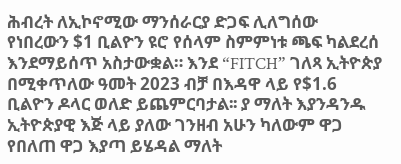ሕብረት ለኢኮኖሚው ማንሰራርያ ድጋፍ ሊለግሰው የነበረውን $1 ቢልዮን ዩሮ የሰላም ስምምነቱ ጫፍ ካልደረሰ እንደማይሰጥ አስታውቋል። እንደ “FITCH” ገለጻ ኢትዮጵያ በሚቀጥለው ዓመት 2023 ብቻ በእዳዋ ላይ የ$1.6 ቢልዮን ዶላር ወለድ ይጨምርባታል፡፡ ያ ማለት እያንዳንዱ ኢትዮጵያዊ እጅ ላይ ያለው ገንዘብ አሁን ካለውም ዋጋ የበለጠ ዋጋ እያጣ ይሄዳል ማለት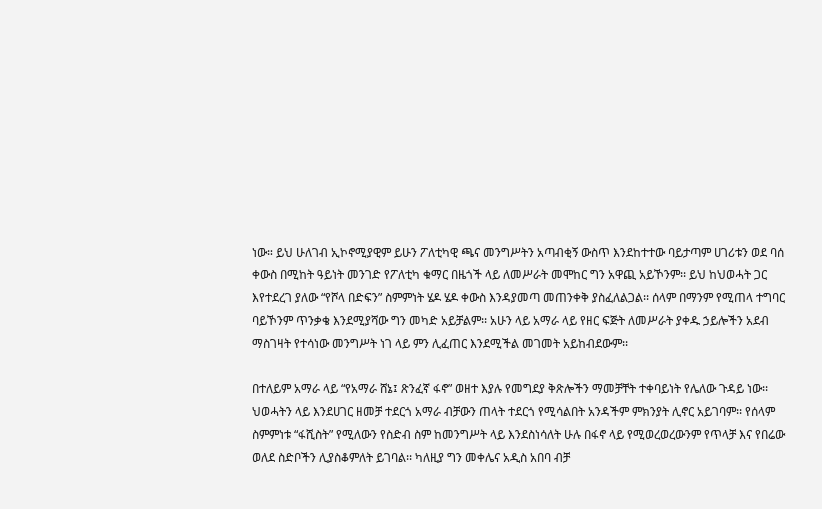ነው። ይህ ሁለገብ ኢኮኖሚያዊም ይሁን ፖለቲካዊ ጫና መንግሥትን አጣብቂኝ ውስጥ እንደከተተው ባይታጣም ሀገሪቱን ወደ ባሰ ቀውስ በሚከት ዓይነት መንገድ የፖለቲካ ቁማር በዜጎች ላይ ለመሥራት መሞከር ግን አዋጪ አይኾንም፡፡ ይህ ከህወሓት ጋር እየተደረገ ያለው “የሾላ በድፍን” ስምምነት ሄዶ ሄዶ ቀውስ እንዳያመጣ መጠንቀቅ ያስፈለልጋል፡፡ ሰላም በማንም የሚጠላ ተግባር ባይኾንም ጥንቃቄ እንደሚያሻው ግን መካድ አይቻልም፡፡ አሁን ላይ አማራ ላይ የዘር ፍጅት ለመሥራት ያቀዱ ኃይሎችን አደብ ማስገዛት የተሳነው መንግሥት ነገ ላይ ምን ሊፈጠር እንደሚችል መገመት አይከብደውም፡፡

በተለይም አማራ ላይ “የአማራ ሸኔ፤ ጽንፈኛ ፋኖ” ወዘተ እያሉ የመግደያ ቅጽሎችን ማመቻቸት ተቀባይነት የሌለው ጉዳይ ነው፡፡ ህወሓትን ላይ እንደሀገር ዘመቻ ተደርጎ አማራ ብቻውን ጠላት ተደርጎ የሚሳልበት አንዳችም ምክንያት ሊኖር አይገባም፡፡ የሰላም ስምምነቱ “ፋሺስት” የሚለውን የስድብ ስም ከመንግሥት ላይ እንደስነሳለት ሁሉ በፋኖ ላይ የሚወረወረውንም የጥላቻ እና የበሬው ወለደ ስድቦችን ሊያስቆምለት ይገባል፡፡ ካለዚያ ግን መቀሌና አዲስ አበባ ብቻ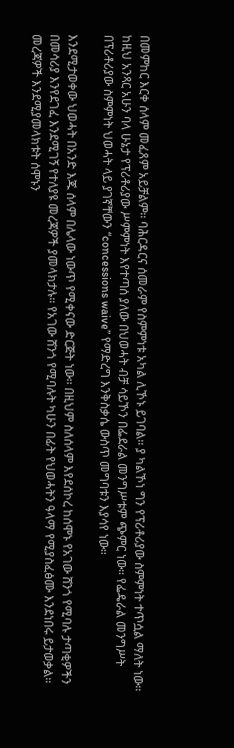በመምከር እርቀ ሰላም መፈጸም አይቻልም፡፡ ባሕርዳርና ሰመራም የስምምነቱ አካል ሊኾኑ ይገባል፡፡ ያ ካልኾነ ግን የፕሪቶሪያው ስምምነት ተጥሷል ማለት ነው፡፡ ከዚህ አንጻር አሁን ባላ ሁኔታ የፕሪቶሪያው ሥምምነት እየተጣሰ ያለው በህወሓት ብቻ ሳይኾን በፌደራል መንግሥቱም ጭምር ነው። የፌዴራል መንግሥት በፕሪቶሪያው ስምምነት ህወሓት ላይ ያገኛቸውን “concessions waive” የማድረግ እንቅስቃሴ ውስጥ መግባቱን እያሳየ ነው።

እንደሚታወቀው ህወሓት በአንድ እጁ ሰላም በሌላው ነውጥ የሚቀናው ድርጅት ነው፡፡ በዚህም ስለሰላም እየደሰኮረ ከሰሞኑ የአገው ሸንጎ የሚባሉ ታጣቂዎችን በመሳሪያ እንየደገፈ እንደሚገኝ የተለያዩ መረጃዎች ያመላክታሉ። የአገው ሸንጎ የሚባሉት ካሁን በፊት የህወሓትን ዓላማ የሚያስፈፅሙ እንደነበሩ ይታወቃል። መረጃዎች እንደሚያመላክቱት ሰሞኑን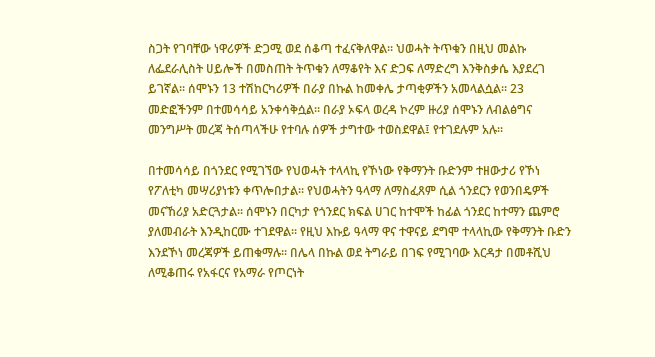ስጋት የገባቸው ነዋሪዎች ድጋሚ ወደ ሰቆጣ ተፈናቅለዋል። ህወሓት ትጥቁን በዚህ መልኩ ለፌደራሊስት ሀይሎች በመስጠት ትጥቁን ለማቆየት እና ድጋፍ ለማድረግ እንቅስቃሴ እያደረገ ይገኛል። ሰሞኑን 13 ተሽከርካሪዎች በራያ በኩል ከመቀሌ ታጣቂዎችን አመላልሷል። 23 መድፎችንም በተመሳሳይ አንቀሳቅሷል። በራያ ኦፍላ ወረዳ ኮረም ዙሪያ ሰሞኑን ለብልፅግና መንግሥት መረጃ ትሰጣላችሁ የተባሉ ሰዎች ታግተው ተወስደዋል፤ የተገደሉም አሉ።

በተመሳሳይ በጎንደር የሚገኘው የህወሓት ተላላኪ የኾነው የቅማንት ቡድንም ተዘውታሪ የኾነ የፖለቲካ መሣሪያነቱን ቀጥሎበታል፡፡ የህወሓትን ዓላማ ለማስፈጸም ሲል ጎንደርን የወንበዴዎች መናኸሪያ አድርጓታል፡፡ ሰሞኑን በርካታ የጎንደር ክፍል ሀገር ከተሞች ከፊል ጎንደር ከተማን ጨምሮ ያለመብራት እንዲከርሙ ተገደዋል፡፡ የዚህ እኩይ ዓላማ ዋና ተዋናይ ደግሞ ተላላኪው የቅማንት ቡድን እንደኾነ መረጃዎች ይጠቁማሉ፡፡ በሌላ በኩል ወደ ትግራይ በገፍ የሚገባው እርዳታ በመቶሺህ ለሚቆጠሩ የአፋርና የአማራ የጦርነት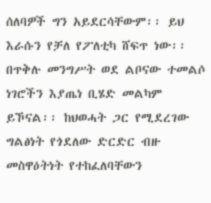ሰለባዎች ግን አይደርሳቸውም፡፡ ይህ እራሱን የቻለ የፖለቲካ ሸፍጥ ነው፡፡ በጥቅሉ መንግሥት ወደ ልቦናው ተመልሶ ነገሮችን እያጤነ ቢሄድ መልካም ይኾናል፡፡ ከህወሓት ጋር የሚደረገው ግልፅነት የጎደለው ድርድር ብዙ መስዋዕትነት የተከፈለባቸውን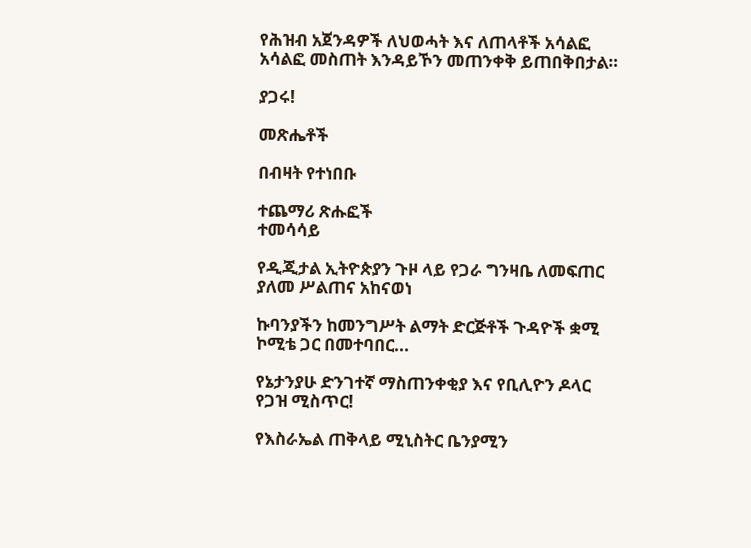የሕዝብ አጀንዳዎች ለህወሓት እና ለጠላቶች አሳልፎ አሳልፎ መስጠት እንዳይኾን መጠንቀቅ ይጠበቅበታል።

ያጋሩ!

መጽሔቶች

በብዛት የተነበቡ

ተጨማሪ ጽሑፎች
ተመሳሳይ

የዲጂታል ኢትዮጵያን ጉዞ ላይ የጋራ ግንዛቤ ለመፍጠር ያለመ ሥልጠና አከናወነ

ኩባንያችን ከመንግሥት ልማት ድርጅቶች ጉዳዮች ቋሚ ኮሚቴ ጋር በመተባበር...

የኔታንያሁ ድንገተኛ ማስጠንቀቂያ እና የቢሊዮን ዶላር የጋዝ ሚስጥር!

የእስራኤል ጠቅላይ ሚኒስትር ቤንያሚን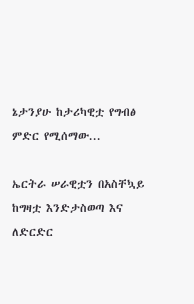ኔታንያሁ ከታሪካዊቷ የግብፅ ምድር የሚሰማው...

ኤርትራ ሠራዊቷን በአስቸኳይ ከግዛቷ እንድታስወጣ እና ለድርድር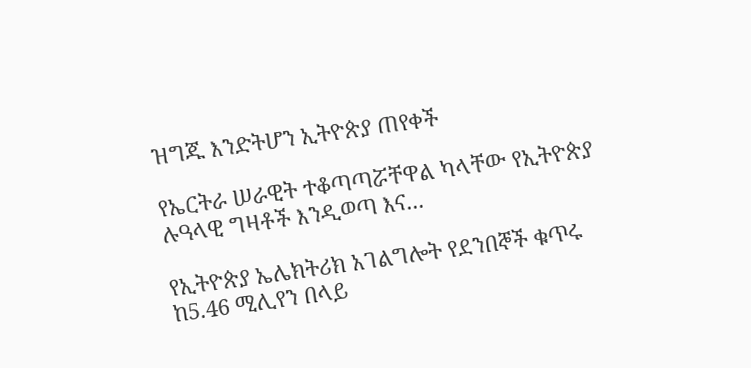ዝግጁ እንድትሆን ኢትዮጵያ ጠየቀች

የኤርትራ ሠራዊት ተቆጣጣሯቸዋል ካላቸው የኢትዮጵያ ሉዓላዊ ግዛቶች እንዲወጣ እና...

የኢትዮጵያ ኤሌክትሪክ አገልግሎት የደንበኞች ቁጥሩ ከ5.46 ሚሊየን በላይ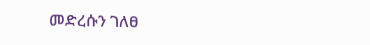መድረሱን ገለፀ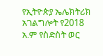የኢትዮጵያ ኤሌክትሪክ አገልግሎት የ2018 አ.ም የስድስት ወር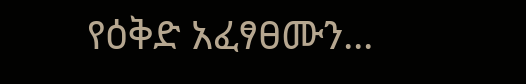የዕቅድ አፈፃፀሙን...